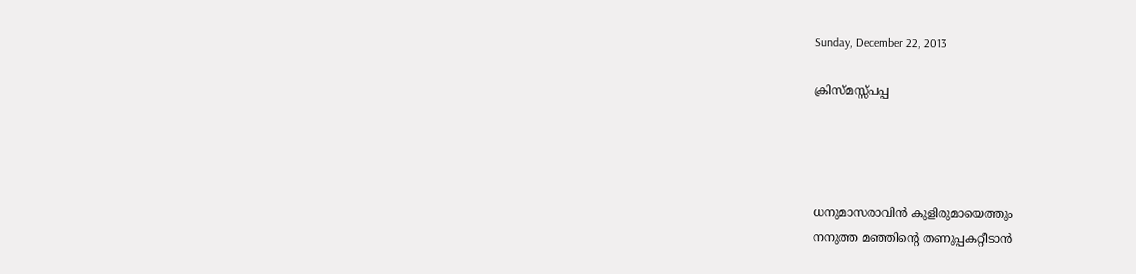Sunday, December 22, 2013

ക്രിസ്മസ്സ്പപ്പ




ധനുമാസരാവിൻ കുളിരുമായെത്തും
നനുത്ത മഞ്ഞിന്റെ തണുപ്പകറ്റീടാൻ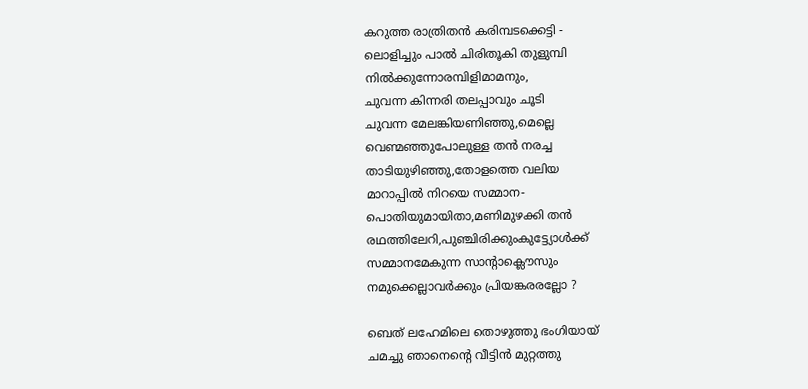കറുത്ത രാത്രിതൻ കരിമ്പടക്കെട്ടി -
ലൊളിച്ചും പാൽ ചിരിതൂകി തുളുമ്പി
നിൽക്കുന്നോരമ്പിളിമാമനും,
ചുവന്ന കിന്നരി തലപ്പാവും ചൂടി
ചുവന്ന മേലങ്കിയണിഞ്ഞു,മെല്ലെ
വെണ്മഞ്ഞുപോലുള്ള തൻ നരച്ച
താടിയുഴിഞ്ഞു,തോളത്തെ വലിയ
മാറാപ്പിൽ നിറയെ സമ്മാന-
പൊതിയുമായിതാ,മണിമുഴക്കി തൻ
രഥത്തിലേറി,പുഞ്ചിരിക്കുംകുട്ട്യോൾക്ക്
സമ്മാനമേകുന്ന സാന്റാക്ലൌസും
നമുക്കെല്ലാവർക്കും പ്രിയങ്കരരല്ലോ ?

ബെത് ലഹേമിലെ തൊഴുത്തു ഭംഗിയായ്‌
ചമച്ചു ഞാനെന്റെ വീട്ടിൻ മുറ്റത്തു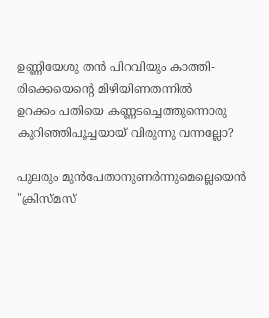ഉണ്ണിയേശു തൻ പിറവിയും കാത്തി-
രിക്കെയെന്റെ മിഴിയിണതന്നിൽ
ഉറക്കം പതിയെ കണ്ണടച്ചെത്തുന്നൊരു
കുറിഞ്ഞിപൂച്ചയായ് വിരുന്നു വന്നല്ലോ?

പുലരും മുൻപേതാനുണർന്നുമെല്ലെയെൻ
"ക്രിസ്മസ്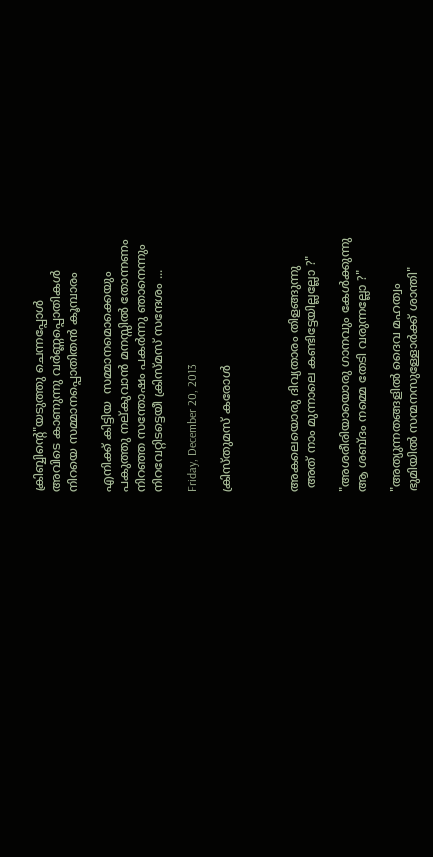ക്രിബ്ബിന്റെ"യടുത്തു ചെന്നപ്പോൾ
അവിടെ കാണുന്നു വർണ്ണപ്പൊതികൾ
നിറയെ സമ്മാനപ്പൊതിതൻ കൂമ്പാരം

എനിക്ക് കിട്ടിയ  സമ്മാനമൊക്കെയും
പകുത്തു നല്കുവാൻ മനസ്സിൽ തോന്നണം
നിറഞ്ഞ സന്തോഷം പകർന്നു ഞാനെന്നും
നിറവേറ്റിടട്ടെയീ ക്രിസ്മസ് സന്ദേശം ...

Friday, December 20, 2013

ക്രിസ്തുമസ് കരോൾ



അകലെയൊരു ദിവ്യതാരം തിളങ്ങുന്നു
 അത് നാം മുന്നാലെ കണ്ടിട്ടേയില്ലല്ലോ ?"

"അശരീരിയായൊരു ഗാനവും കേൾക്കുന്നു
ആ ശബ്ദം നമ്മെ തേടി വരുന്നല്ലോ ?"

"അത്യുന്നതങ്ങളിൽ ദൈവ മഹത്വം
ഭുമിയിൽ സന്മനസുള്ളോർക്ക് ശാന്തി"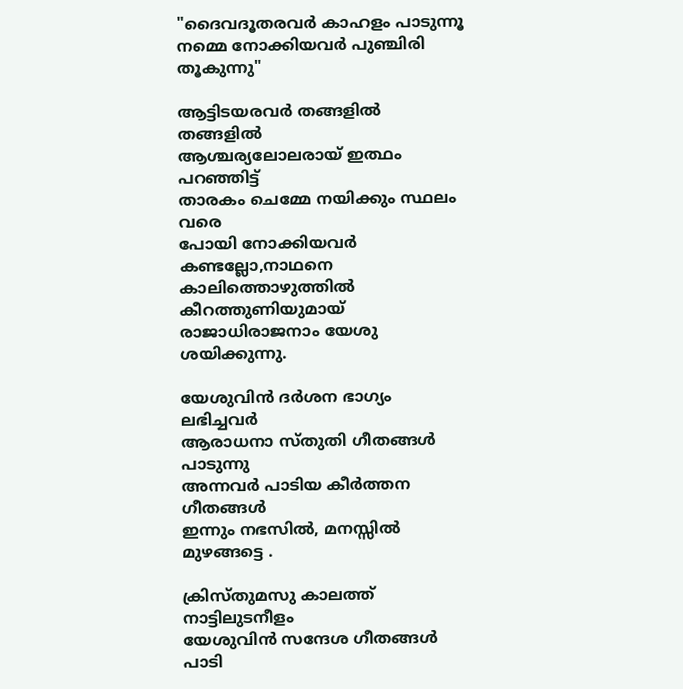"ദൈവദൂതരവർ കാഹളം പാടുന്നൂ
നമ്മെ നോക്കിയവർ പുഞ്ചിരി തൂകുന്നു"

ആട്ടിടയരവർ തങ്ങളിൽ തങ്ങളിൽ
ആശ്ചര്യലോലരായ് ഇത്ഥം പറഞ്ഞിട്ട്
താരകം ചെമ്മേ നയിക്കും സ്ഥലം വരെ
പോയി നോക്കിയവർ കണ്ടല്ലോ,നാഥനെ
കാലിത്തൊഴുത്തിൽ കീറത്തുണിയുമായ്‌
രാജാധിരാജനാം യേശു ശയിക്കുന്നു.

യേശുവിൻ ദർശന ഭാഗ്യം ലഭിച്ചവർ
ആരാധനാ സ്തുതി ഗീതങ്ങൾ പാടുന്നു
അന്നവർ പാടിയ കീർത്തന ഗീതങ്ങൾ
ഇന്നും നഭസിൽ, മനസ്സിൽ മുഴങ്ങട്ടെ .

ക്രിസ്തുമസു കാലത്ത് നാട്ടിലുടനീളം
യേശുവിൻ സന്ദേശ ഗീതങ്ങൾ പാടി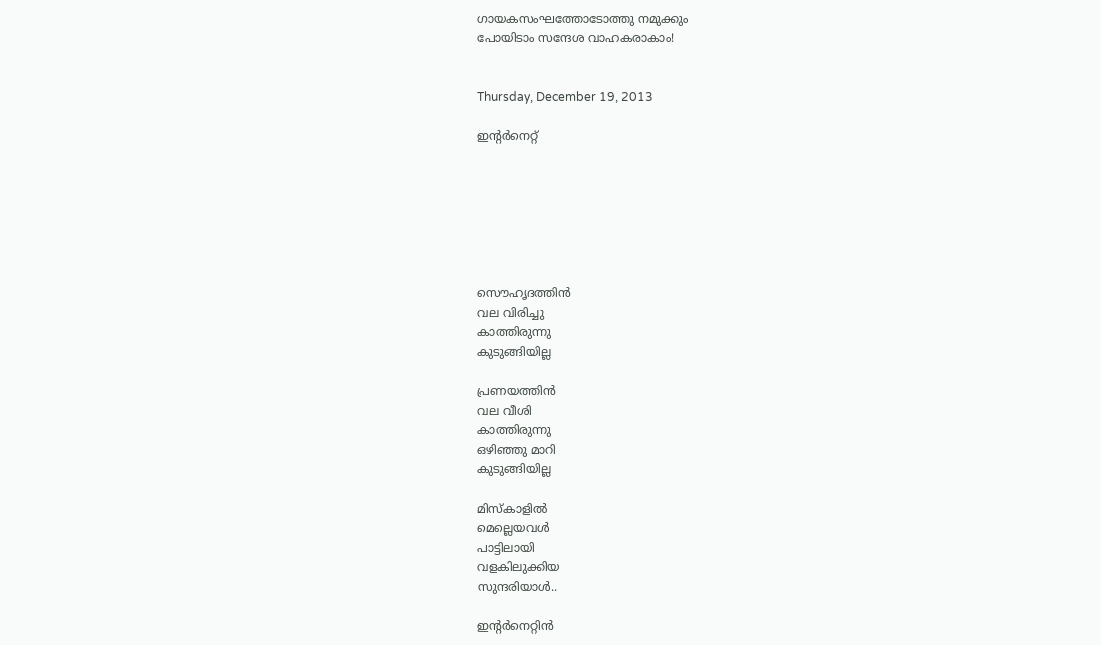ഗായകസംഘത്തോടോത്തു നമുക്കും
പോയിടാം സന്ദേശ വാഹകരാകാം!


Thursday, December 19, 2013

ഇന്റർനെറ്റ്







സൌഹൃദത്തിൻ
വല വിരിച്ചു
കാത്തിരുന്നു
കുടുങ്ങിയില്ല

പ്രണയത്തിൻ
വല വീശി
കാത്തിരുന്നു
ഒഴിഞ്ഞു മാറി
കുടുങ്ങിയില്ല

മിസ്കാളിൽ
മെല്ലെയവൾ
പാട്ടിലായി
വളകിലുക്കിയ
സുന്ദരിയാൾ..

ഇന്റർനെറ്റിൻ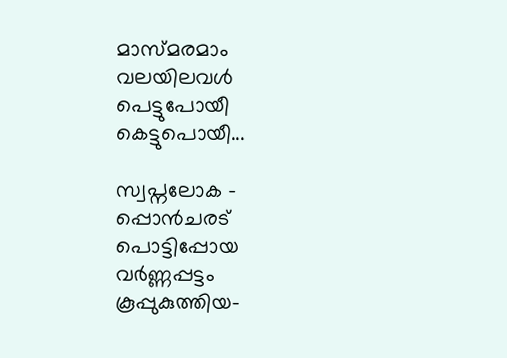മാസ്മരമാം
വലയിലവൾ
പെട്ടുപോയീ
കെട്ടുപൊയീ...

സ്വപ്നലോക -
പ്പൊൻചരട്
പൊട്ടിപ്പോയ
വർണ്ണപ്പട്ടം
കൂപ്പുകുത്തിയ-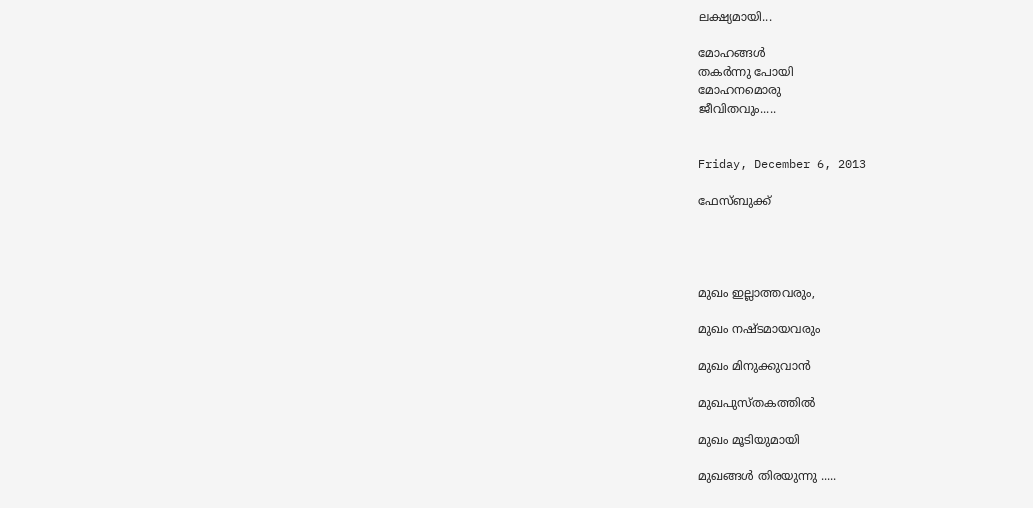ലക്ഷ്യമായി...

മോഹങ്ങൾ
തകർന്നു പോയി
മോഹനമൊരു
ജീവിതവും.....


Friday, December 6, 2013

ഫേസ്ബുക്ക്




മുഖം ഇല്ലാത്തവരും,

മുഖം നഷ്ടമായവരും

മുഖം മിനുക്കുവാൻ

മുഖപുസ്തകത്തിൽ

മുഖം മൂടിയുമായി

മുഖങ്ങൾ തിരയുന്നു .....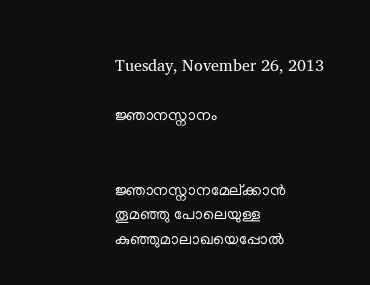Tuesday, November 26, 2013

ജ്ഞാനസ്നാനം


ജ്ഞാനസ്നാനമേല്ക്കാൻ
തൂമഞ്ഞു പോലെയുള്ള
കുഞ്ഞുമാലാഖയെപ്പോൽ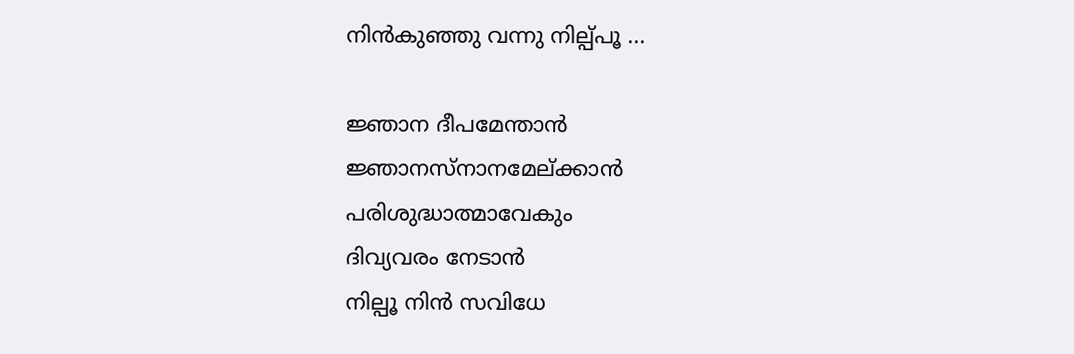നിൻകുഞ്ഞു വന്നു നില്പ്പൂ ...

ജ്ഞാന ദീപമേന്താൻ
ജ്ഞാനസ്നാനമേല്ക്കാൻ
പരിശുദ്ധാത്മാവേകും
ദിവ്യവരം നേടാൻ
നില്പൂ നിൻ സവിധേ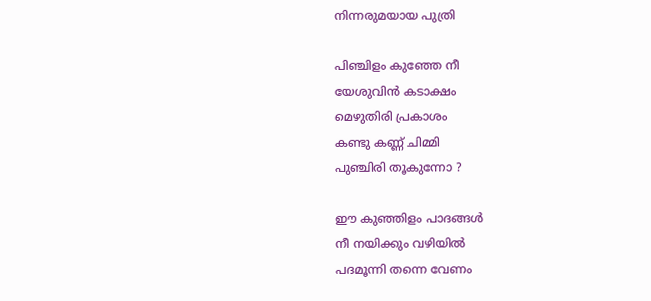നിന്നരുമയായ പുത്രി

പിഞ്ചിളം കുഞ്ഞേ നീ
യേശുവിൻ കടാക്ഷം
മെഴുതിരി പ്രകാശം
കണ്ടു കണ്ണ് ചിമ്മി
പുഞ്ചിരി തൂകുന്നോ ?

ഈ കുഞ്ഞിളം പാദങ്ങൾ
നീ നയിക്കും വഴിയിൽ
പദമൂന്നി തന്നെ വേണം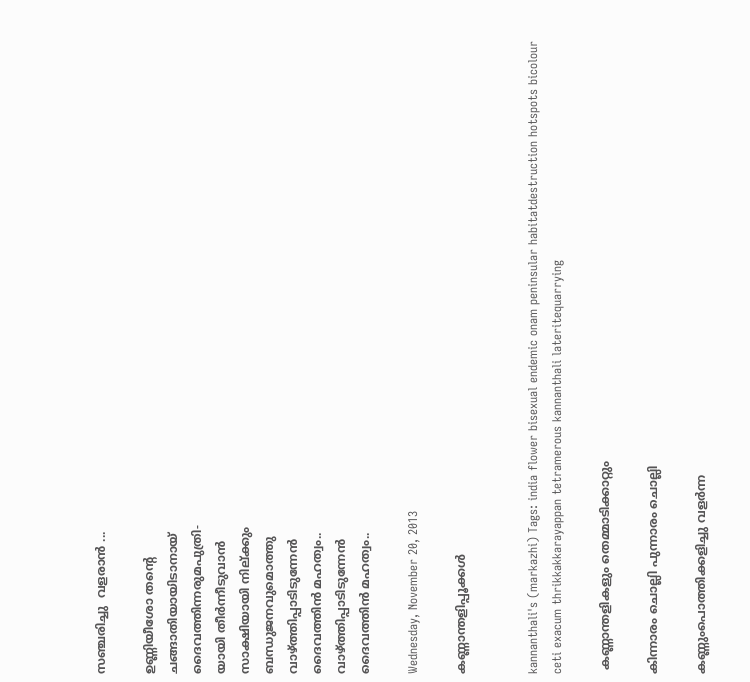സഞ്ചരിച്ചു  വളരാൻ ...

ഉണ്ണിയീശോ തന്റെ
ചങ്ങാതിയായിടാനായ്
ദൈവത്തിന്നരുമപുത്രി-
യായി തീർന്നീടുവാൻ
സാക്ഷിയായി നില്ക്കും
ബന്ധുജനവുമൊത്തു
വാഴ്ത്തിപ്പാടിടുന്നേൻ
ദൈവത്തിൻ മഹത്വം..
വാഴ്ത്തിപ്പാടിടുന്നേൻ
ദൈവത്തിൻ മഹത്വം..

Wednesday, November 20, 2013

കണ്ണാന്തളിപ്പൂക്കൾ


kannanthali's (markazhi) Tags: india flower bisexual endemic onam peninsular habitatdestruction hotspots bicolour ceti exacum thrikkakkarayappan tetramerous kannanthali lateritequarrying

 കണ്ണാന്തളികളും തെമ്മാടിക്കാറ്റും

കിന്നാരം ചൊല്ലി പുന്നാരം ചൊല്ലി

കണ്ണുംപൊത്തിക്കളിച്ചു വളർന്ന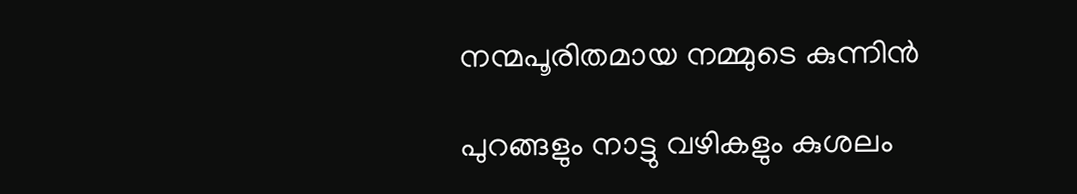നന്മപൂരിതമായ നമ്മുടെ കുന്നിൻ

പുറങ്ങളും നാട്ടു വഴികളും കുശലം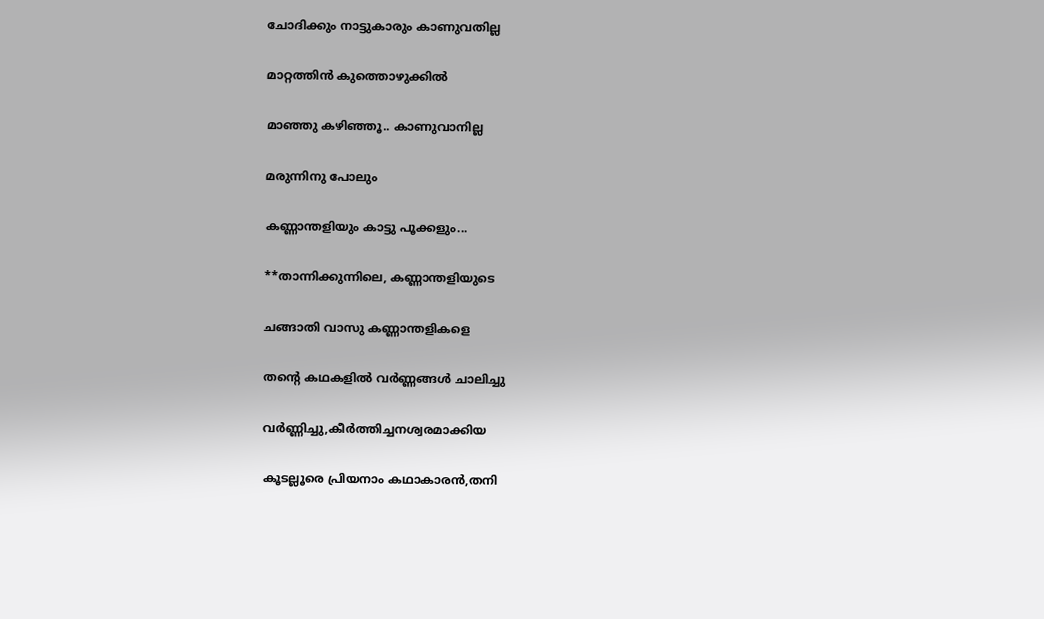ചോദിക്കും നാട്ടുകാരും കാണുവതില്ല

മാറ്റത്തിൻ കുത്തൊഴുക്കിൽ

മാഞ്ഞു കഴിഞ്ഞൂ.. കാണുവാനില്ല

മരുന്നിനു പോലും

കണ്ണാന്തളിയും കാട്ടു പൂക്കളും...

**താന്നിക്കുന്നിലെ, കണ്ണാന്തളിയുടെ

ചങ്ങാതി വാസു കണ്ണാന്തളികളെ

തന്റെ കഥകളിൽ വർണ്ണങ്ങൾ ചാലിച്ചു

വർണ്ണിച്ചു,കീർത്തിച്ചനശ്വരമാക്കിയ

കൂടല്ലൂരെ പ്രിയനാം കഥാകാരൻ,തനി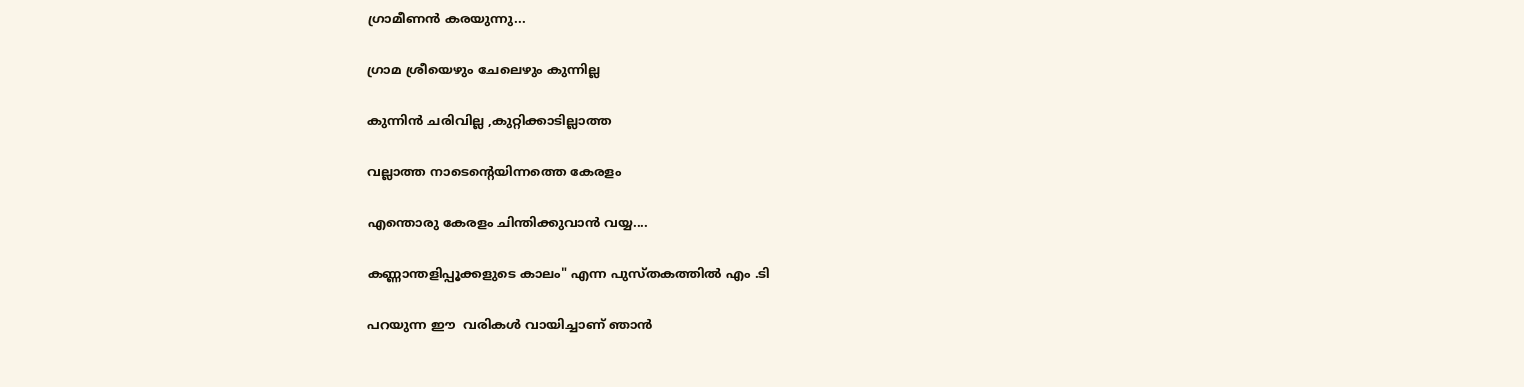ഗ്രാമീണൻ കരയുന്നു...

ഗ്രാമ ശ്രീയെഴും ചേലെഴും കുന്നില്ല

കുന്നിൻ ചരിവില്ല ,കുറ്റിക്കാടില്ലാത്ത

വല്ലാത്ത നാടെന്റെയിന്നത്തെ കേരളം

എന്തൊരു കേരളം ചിന്തിക്കുവാൻ വയ്യ....

കണ്ണാന്തളിപ്പൂക്കളുടെ കാലം" എന്ന പുസ്തകത്തിൽ എം .ടി

പറയുന്ന ഈ  വരികൾ വായിച്ചാണ് ഞാൻ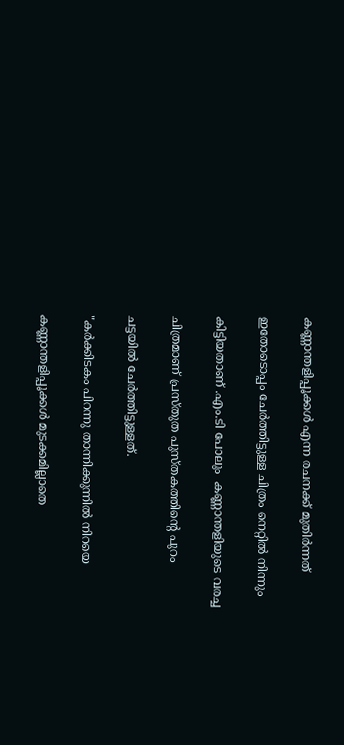കണ്ണാന്തളിപ്പൂക്കൾ എന്ന രചനക്ക് മുതിർന്നത്

ഇതോടൊപ്പം ചേർത്തിട്ടുള്ള ചിത്രം നെറ്റിൽ നിന്നും

കിട്ടിയതാണ് .എം.ടി പോലും  കണ്ണാന്തളിയുടെ വരച്ച

ചിത്രമാണ് പ്രസ്തുത പുസ്തകത്തിന്റെ പുറം

ചട്ടയിൽ ചേർത്തിട്ടുള്ളത്.

"കർക്കിടകം പിറന്നു താന്നിക്കുന്നിൽ നിറയെ

കണ്ണാന്തളിപ്പൂക്കൾ മുടക്കമില്ലാതെ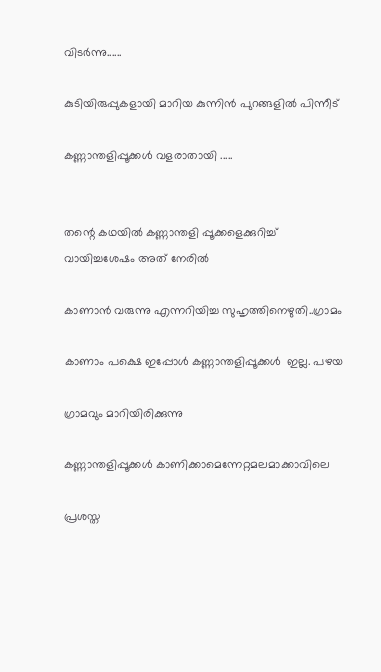വിടർന്നു......

കുടിയിരുപ്പുകളായി മാറിയ കുന്നിൻ പുറങ്ങളിൽ പിന്നീട്

കണ്ണാന്തളിപ്പൂക്കൾ വളരാതായി .....


തന്റെ കഥയിൽ കണ്ണാന്തളി പ്പൂക്കളെക്കുറിച്ച്  വായിച്ചശേഷം അത് നേരിൽ

കാണാൻ വരുന്നു എന്നറിയിച്ച സുഹൃത്തിനെഴുതി..ഗ്രാമം

കാണാം പക്ഷെ ഇപ്പോൾ കണ്ണാന്തളിപ്പൂക്കൾ  ഇല്ല. പഴയ

ഗ്രാമവും മാറിയിരിക്കുന്നു

കണ്ണാന്തളിപ്പൂക്കൾ കാണിക്കാമെന്നേറ്റമലമാക്കാവിലെ

പ്രശസ്ത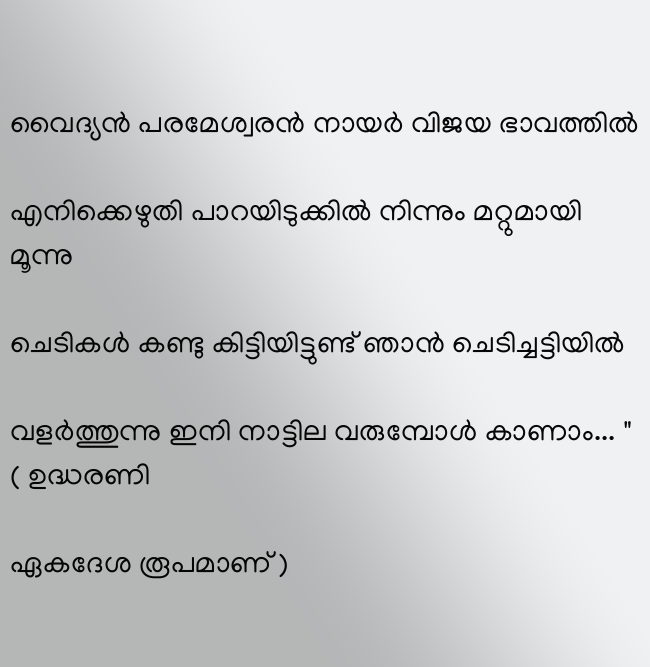വൈദ്യൻ പരമേശ്വരൻ നായർ വിജയ ഭാവത്തിൽ

എനിക്കെഴുതി പാറയിടുക്കിൽ നിന്നും മറ്റുമായി മൂന്നു

ചെടികൾ കണ്ടു കിട്ടിയിട്ടുണ്ട് ഞാൻ ചെടിച്ചട്ടിയിൽ

വളർത്തുന്നു ഇനി നാട്ടില വരുമ്പോൾ കാണാം... " ( ഉദ്ധരണി

ഏകദേശ രൂപമാണ് )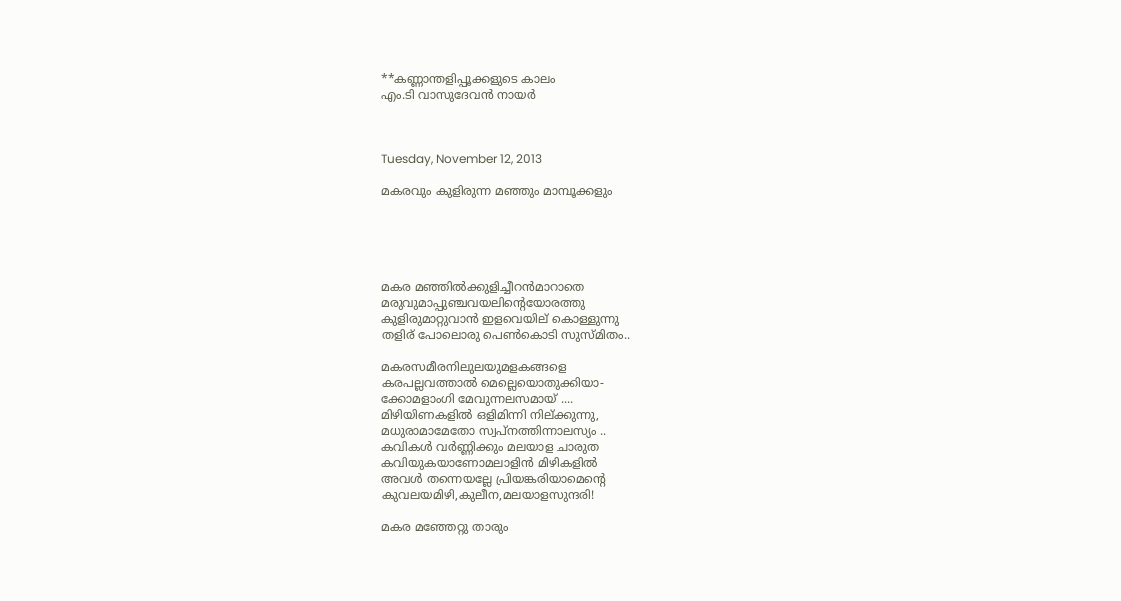**കണ്ണാന്തളിപ്പൂക്കളുടെ കാലം
എം.ടി വാസുദേവൻ നായർ



Tuesday, November 12, 2013

മകരവും കുളിരുന്ന മഞ്ഞും മാമ്പൂക്കളും





മകര മഞ്ഞിൽക്കുളിച്ചീറൻമാറാതെ
മരുവുമാപ്പുഞ്ചവയലിന്റെയോരത്തു
കുളിരുമാറ്റുവാൻ ഇളവെയില് കൊള്ളുന്നു
തളിര് പോലൊരു പെണ്‍കൊടി സുസ്മിതം..

മകരസമീരനിലുലയുമളകങ്ങളെ
കരപല്ലവത്താൽ മെല്ലെയൊതുക്കിയാ-
ക്കോമളാംഗി മേവുന്നലസമായ് ....
മിഴിയിണകളിൽ ഒളിമിന്നി നില്ക്കുന്നു,
മധുരാമാമേതോ സ്വപ്നത്തിന്നാലസ്യം ..
കവികൾ വർണ്ണിക്കും മലയാള ചാരുത
കവിയുകയാണോമലാളിൻ മിഴികളിൽ
അവൾ തന്നെയല്ലേ പ്രിയങ്കരിയാമെന്റെ
കുവലയമിഴി,കുലീന,മലയാളസുന്ദരി!

മകര മഞ്ഞേറ്റു താരും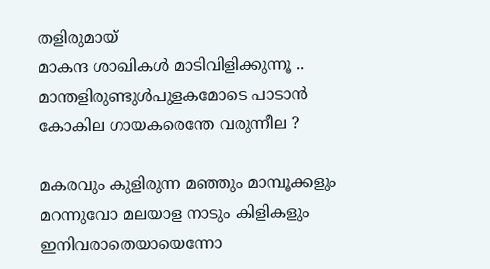തളിരുമായ്
മാകന്ദ ശാഖികൾ മാടിവിളിക്കുന്നൂ ..
മാന്തളിരുണ്ടുൾപുളകമോടെ പാടാൻ
കോകില ഗായകരെന്തേ വരുന്നീല ?

മകരവും കുളിരുന്ന മഞ്ഞും മാമ്പൂക്കളും
മറന്നുവോ മലയാള നാടും കിളികളും
ഇനിവരാതെയായെന്നോ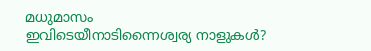മധുമാസം
ഇവിടെയീനാടിന്നൈശ്വര്യ നാളുകൾ?